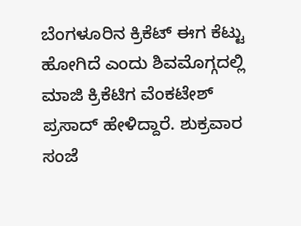ಬೆಂಗಳೂರಿನ ಕ್ರಿಕೆಟ್ ಈಗ ಕೆಟ್ಟು ಹೋಗಿದೆ ಎಂದು ಶಿವಮೊಗ್ಗದಲ್ಲಿ ಮಾಜಿ ಕ್ರಿಕೆಟಿಗ ವೆಂಕಟೇಶ್ ಪ್ರಸಾದ್ ಹೇಳಿದ್ದಾರೆ. ಶುಕ್ರವಾರ ಸಂಜೆ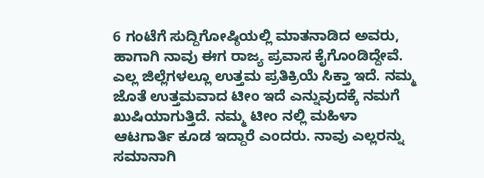6 ಗಂಟೆಗೆ ಸುದ್ದಿಗೋಷ್ಠಿಯಲ್ಲಿ ಮಾತನಾಡಿದ ಅವರು, ಹಾಗಾಗಿ ನಾವು ಈಗ ರಾಜ್ಯ ಪ್ರವಾಸ ಕೈಗೊಂಡಿದ್ದೇವೆ. ಎಲ್ಲ ಜಿಲ್ಲೆಗಳಲ್ಲೂ ಉತ್ತಮ ಪ್ರತಿಕ್ರಿಯೆ ಸಿಕ್ತಾ ಇದೆ. ನಮ್ಮ ಜೊತೆ ಉತ್ತಮವಾದ ಟೀಂ ಇದೆ ಎನ್ನುವುದಕ್ಕೆ ನಮಗೆ ಖುಷಿಯಾಗುತ್ತಿದೆ. ನಮ್ಮ ಟೀಂ ನಲ್ಲಿ ಮಹಿಳಾ ಆಟಗಾರ್ತಿ ಕೂಡ ಇದ್ದಾರೆ ಎಂದರು. ನಾವು ಎಲ್ಲರನ್ನು ಸಮಾನಾಗಿ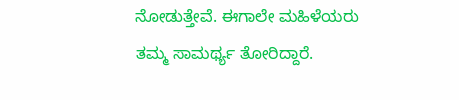ನೋಡುತ್ತೇವೆ. ಈಗಾಲೇ ಮಹಿಳೆಯರು ತಮ್ಮ ಸಾಮರ್ಥ್ಯ ತೋರಿದ್ದಾರೆ.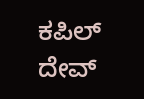ಕಪಿಲ್ ದೇವ್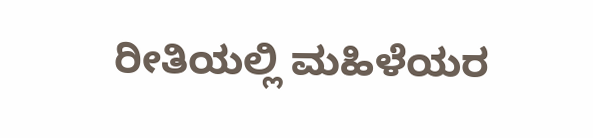ರೀತಿಯಲ್ಲಿ ಮಹಿಳೆಯರ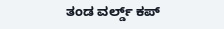ತಂಡ ವರ್ಲ್ಡ್ ಕಪ್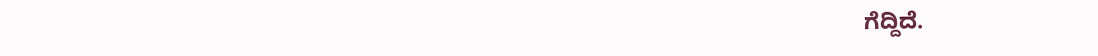ಗೆದ್ದಿದೆ.